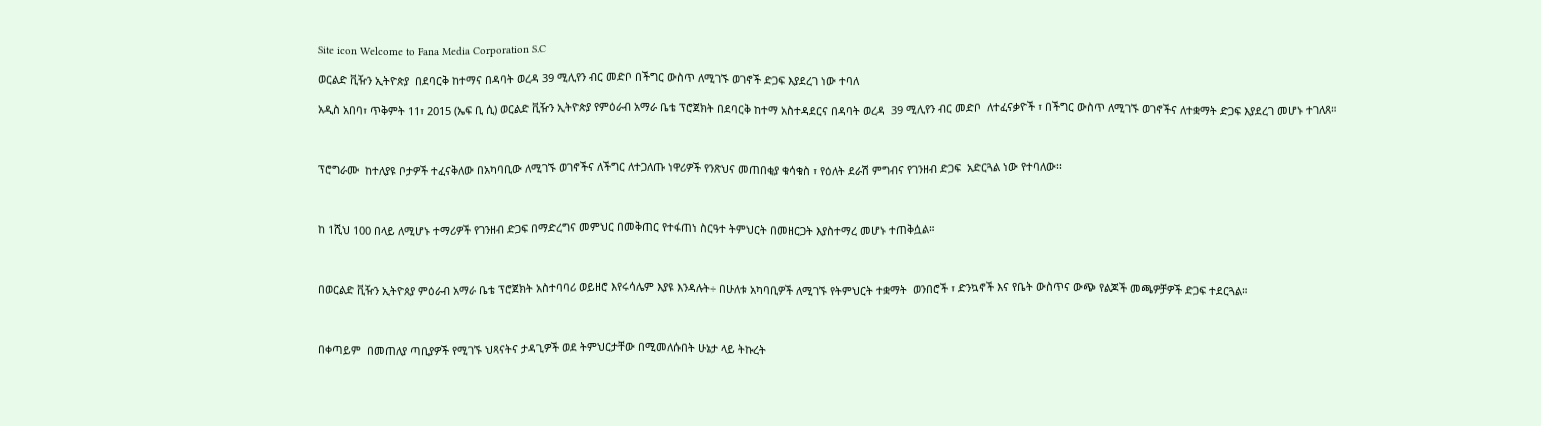Site icon Welcome to Fana Media Corporation S.C

ወርልድ ቪዥን ኢትዮጵያ  በደባርቅ ከተማና በዳባት ወረዳ 39 ሚሊየን ብር መድቦ በችግር ውስጥ ለሚገኙ ወገኖች ድጋፍ እያደረገ ነው ተባለ

አዲስ አበባ፣ ጥቅምት 11፣ 2015 (ኤፍ ቢ ሲ) ወርልድ ቪዥን ኢትዮጵያ የምዕራብ አማራ ቤቴ ፕሮጀክት በደባርቅ ከተማ አስተዳደርና በዳባት ወረዳ  39 ሚሊየን ብር መድቦ  ለተፈናቃዮች ፣ በችግር ውስጥ ለሚገኙ ወገኖችና ለተቋማት ድጋፍ እያደረገ መሆኑ ተገለጸ።



ፕሮግራሙ  ከተለያዩ ቦታዎች ተፈናቅለው በአካባቢው ለሚገኙ ወገኖችና ለችግር ለተጋለጡ ነዋሪዎች የንጽህና መጠበቂያ ቁሳቁስ ፣ የዕለት ደራሽ ምግብና የገንዘብ ድጋፍ  አድርጓል ነው የተባለው፡፡



ከ 1ሺህ 100 በላይ ለሚሆኑ ተማሪዎች የገንዘብ ድጋፍ በማድረግና መምህር በመቅጠር የተፋጠነ ስርዓተ ትምህርት በመዘርጋት እያስተማረ መሆኑ ተጠቅሷል።



በወርልድ ቪዥን ኢትዮጰያ ምዕራብ አማራ ቤቴ ፕሮጀክት አስተባባሪ ወይዘሮ እየሩሳሌም እያዩ እንዳሉት÷ በሁለቱ አካባቢዎች ለሚገኙ የትምህርት ተቋማት  ወንበሮች ፣ ድንኳኖች እና የቤት ውስጥና ውጭ የልጆች መጫዎቻዎች ድጋፍ ተደርጓል።



በቀጣይም  በመጠለያ ጣቢያዎች የሚገኙ ህጻናትና ታዳጊዎች ወደ ትምህርታቸው በሚመለሱበት ሁኔታ ላይ ትኩረት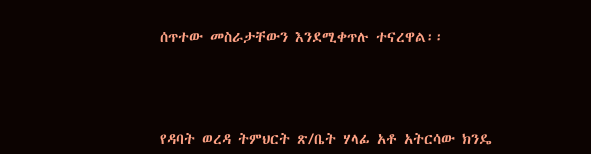ሰጥተው መስራታቸውን እንደሚቀጥሉ ተናረዋል፡፡



የዳባት ወረዳ ትምህርት ጽ/ቤት ሃላፊ አቶ አትርሳው ክንዴ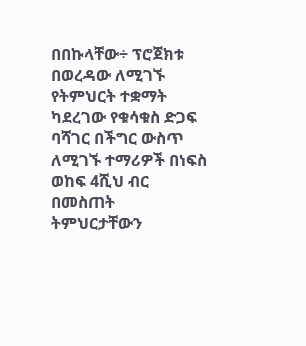በበኩላቸው÷ ፕሮጀክቱ በወረዳው ለሚገኙ የትምህርት ተቋማት ካደረገው የቁሳቁስ ድጋፍ ባሻገር በችግር ውስጥ ለሚገኙ ተማሪዎች በነፍስ ወከፍ 4ሺህ ብር በመስጠት ትምህርታቸውን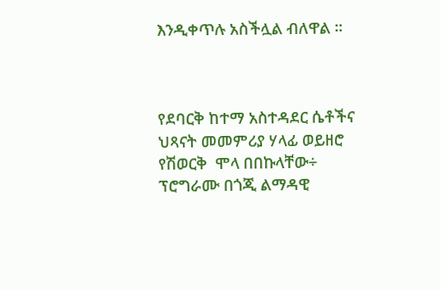እንዲቀጥሉ አስችሏል ብለዋል ።



የደባርቅ ከተማ አስተዳደር ሴቶችና ህጻናት መመምሪያ ሃላፊ ወይዘሮ የሽወርቅ  ሞላ በበኩላቸው÷ ፕሮግራሙ በጎጂ ልማዳዊ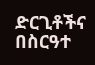ድርጊቶችና በስርዓተ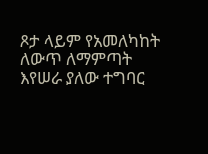ጾታ ላይም የአመለካከት ለውጥ ለማምጣት እየሠራ ያለው ተግባር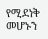የሚደነቅ መሆኑን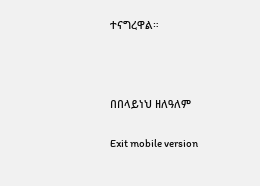ተናግረዋል።



በበላይነህ ዘለዓለም

Exit mobile version